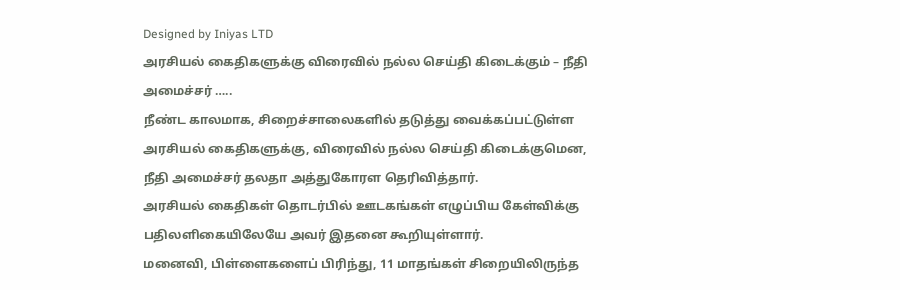Designed by Iniyas LTD
அரசியல் கைதிகளுக்கு விரைவில் நல்ல செய்தி கிடைக்கும் – நீதி அமைச்சர் …..
நீண்ட காலமாக, சிறைச்சாலைகளில் தடுத்து வைக்கப்பட்டுள்ள அரசியல் கைதிகளுக்கு, விரைவில் நல்ல செய்தி கிடைக்குமென, நீதி அமைச்சர் தலதா அத்துகோரள தெரிவித்தார்.
அரசியல் கைதிகள் தொடர்பில் ஊடகங்கள் எழுப்பிய கேள்விக்கு பதிலளிகையிலேயே அவர் இதனை கூறியுள்ளார்.
மனைவி, பிள்ளைகளைப் பிரிந்து, 11 மாதங்கள் சிறையிலிருந்த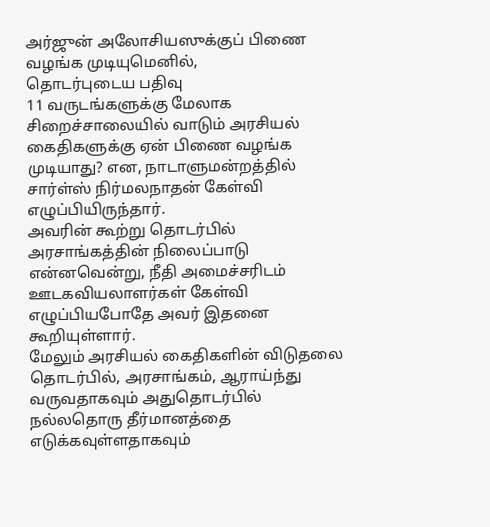அர்ஜுன் அலோசியஸுக்குப் பிணை வழங்க முடியுமெனில்,
தொடர்புடைய பதிவு
11 வருடங்களுக்கு மேலாக சிறைச்சாலையில் வாடும் அரசியல் கைதிகளுக்கு ஏன் பிணை வழங்க முடியாது? என, நாடாளுமன்றத்தில் சார்ள்ஸ் நிர்மலநாதன் கேள்வி எழுப்பியிருந்தார்.
அவரின் கூற்று தொடர்பில் அரசாங்கத்தின் நிலைப்பாடு என்னவென்று, நீதி அமைச்சரிடம் ஊடகவியலாளர்கள் கேள்வி எழுப்பியபோதே அவர் இதனை கூறியுள்ளார்.
மேலும் அரசியல் கைதிகளின் விடுதலை தொடர்பில், அரசாங்கம், ஆராய்ந்து வருவதாகவும் அதுதொடர்பில் நல்லதொரு தீர்மானத்தை எடுக்கவுள்ளதாகவும்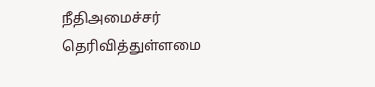நீதிஅமைச்சர் தெரிவித்துள்ளமை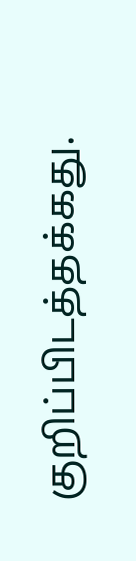குறிப்பிடத்தக்கது.